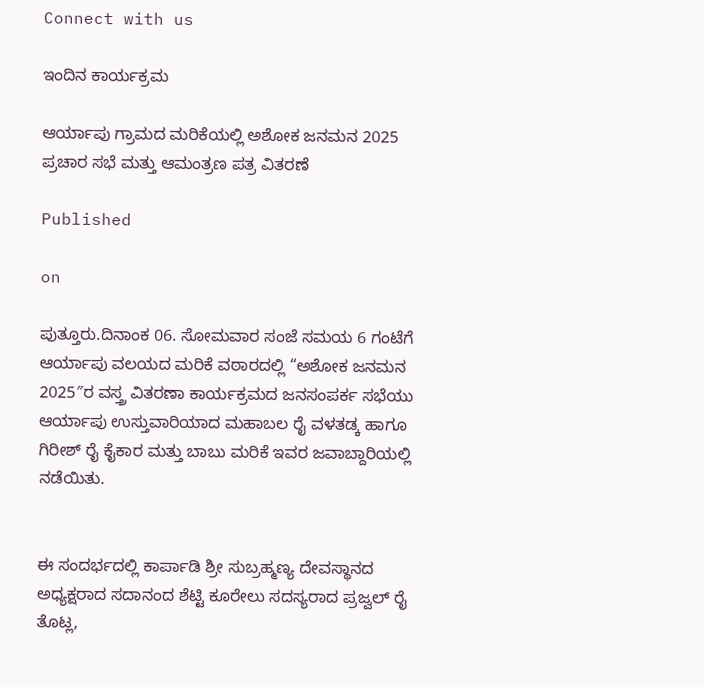Connect with us

ಇಂದಿನ ಕಾರ್ಯಕ್ರಮ

ಆರ್ಯಾಪು ಗ್ರಾಮದ ಮರಿಕೆಯಲ್ಲಿ ಅಶೋಕ ಜನಮನ 2025 ಪ್ರಚಾರ ಸಭೆ ಮತ್ತು ಆಮಂತ್ರಣ ಪತ್ರ ವಿತರಣೆ

Published

on

ಪುತ್ತೂರು.ದಿನಾಂಕ 06. ಸೋಮವಾರ ಸಂಜೆ ಸಮಯ 6 ಗಂಟೆಗೆ ಆರ್ಯಾಪು ವಲಯದ ಮರಿಕೆ ವಠಾರದಲ್ಲಿ “ಅಶೋಕ ಜನಮನ 2025″ರ ವಸ್ತ್ರ ವಿತರಣಾ ಕಾರ್ಯಕ್ರಮದ ಜನಸಂಪರ್ಕ ಸಭೆಯು ಆರ್ಯಾಪು ಉಸ್ತುವಾರಿಯಾದ ಮಹಾಬಲ ರೈ ವಳತಡ್ಕ ಹಾಗೂ ಗಿರೀಶ್ ರೈ ಕೈಕಾರ ಮತ್ತು ಬಾಬು ಮರಿಕೆ ಇವರ ಜವಾಬ್ದಾರಿಯಲ್ಲಿ ನಡೆಯಿತು.


ಈ ಸಂದರ್ಭದಲ್ಲಿ ಕಾರ್ಪಾಡಿ ಶ್ರೀ ಸುಬ್ರಹ್ಮಣ್ಯ ದೇವಸ್ಥಾನದ ಅಧ್ಯಕ್ಷರಾದ ಸದಾನಂದ ಶೆಟ್ಟಿ ಕೂರೇಲು ಸದಸ್ಯರಾದ ಪ್ರಜ್ವಲ್ ರೈ ತೊಟ್ಲ,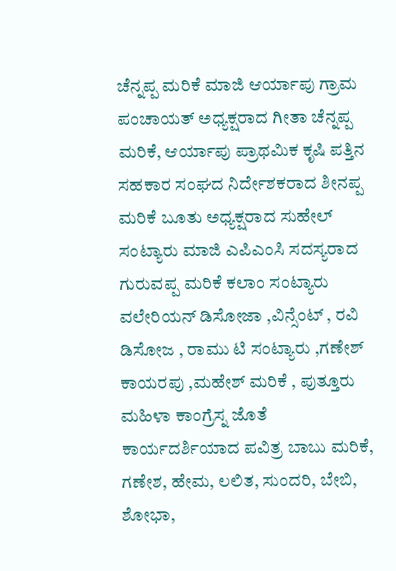ಚೆನ್ನಪ್ಪ ಮರಿಕೆ ಮಾಜಿ ಆರ್ಯಾಪು ಗ್ರಾಮ ಪಂಚಾಯತ್ ಅಧ್ಯಕ್ಷರಾದ ಗೀತಾ ಚೆನ್ನಪ್ಪ ಮರಿಕೆ, ಆರ್ಯಾಪು ಪ್ರಾಥಮಿಕ ಕೃಷಿ ಪತ್ತಿನ ಸಹಕಾರ ಸಂಘದ ನಿರ್ದೇಶಕರಾದ ಶೀನಪ್ಪ ಮರಿಕೆ ಬೂತು ಅಧ್ಯಕ್ಷರಾದ ಸುಹೇಲ್ ಸಂಟ್ಯಾರು ಮಾಜಿ ಎಪಿಎಂಸಿ ಸದಸ್ಯರಾದ ಗುರುವಪ್ಪ ಮರಿಕೆ ಕಲಾಂ ಸಂಟ್ಯಾರು ವಲೇರಿಯನ್ ಡಿಸೋಜಾ ,ವಿನ್ಸೆಂಟ್ , ರವಿ ಡಿಸೋಜ , ರಾಮು ಟಿ ಸಂಟ್ಯಾರು ,ಗಣೇಶ್ ಕಾಯರಪು ,ಮಹೇಶ್ ಮರಿಕೆ , ಪುತ್ತೂರು ಮಹಿಳಾ ಕಾಂಗ್ರೆಸ್ನ ಜೊತೆ ಕಾರ್ಯದರ್ಶಿಯಾದ ಪವಿತ್ರ ಬಾಬು ಮರಿಕೆ, ಗಣೇಶ, ಹೇಮ, ಲಲಿತ, ಸುಂದರಿ, ಬೇಬಿ, ಶೋಭಾ,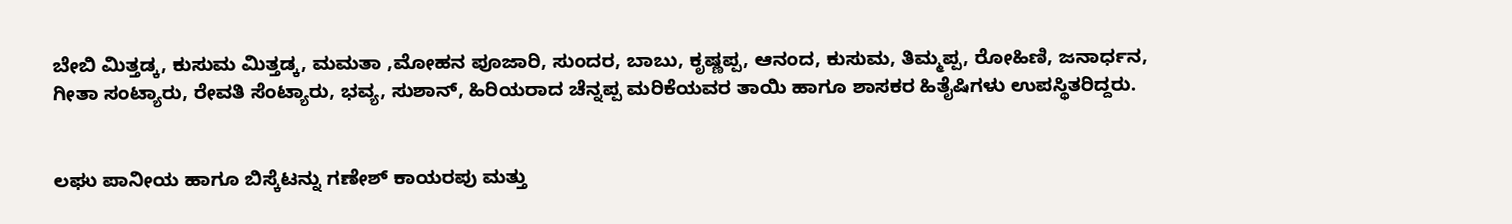ಬೇಬಿ ಮಿತ್ತಡ್ಕ, ಕುಸುಮ ಮಿತ್ತಡ್ಕ, ಮಮತಾ ,ಮೋಹನ ಪೂಜಾರಿ, ಸುಂದರ, ಬಾಬು, ಕೃಷ್ಣಪ್ಪ, ಆನಂದ, ಕುಸುಮ, ತಿಮ್ಮಪ್ಪ, ರೋಹಿಣಿ, ಜನಾರ್ಧನ, ಗೀತಾ ಸಂಟ್ಯಾರು, ರೇವತಿ ಸೆಂಟ್ಯಾರು, ಭವ್ಯ, ಸುಶಾನ್, ಹಿರಿಯರಾದ ಚೆನ್ನಪ್ಪ ಮರಿಕೆಯವರ ತಾಯಿ ಹಾಗೂ ಶಾಸಕರ ಹಿತೈಷಿಗಳು ಉಪಸ್ಥಿತರಿದ್ದರು.


ಲಘು ಪಾನೀಯ ಹಾಗೂ ಬಿಸ್ಕೆಟನ್ನು ಗಣೇಶ್ ಕಾಯರಪು ಮತ್ತು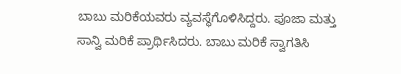ಬಾಬು ಮರಿಕೆಯವರು ವ್ಯವಸ್ಥೆಗೊಳಿಸಿದ್ದರು. ಪೂಜಾ ಮತ್ತು ಸಾನ್ವಿ ಮರಿಕೆ ಪ್ರಾರ್ಥಿಸಿದರು. ಬಾಬು ಮರಿಕೆ ಸ್ವಾಗತಿಸಿ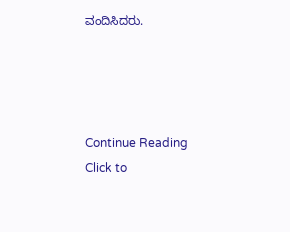ವಂದಿಸಿದರು.




Continue Reading
Click to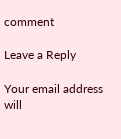comment

Leave a Reply

Your email address will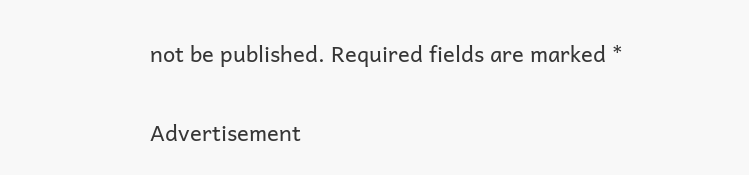not be published. Required fields are marked *

Advertisement